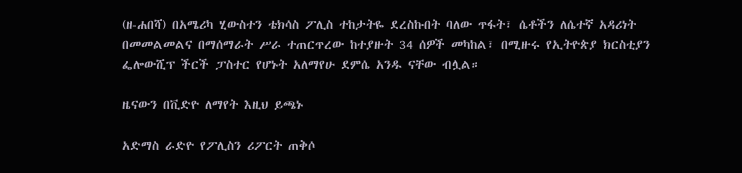(ዘ-ሐበሻ) በአሜሪካ ሂውስተን ቴክሳስ ፖሊስ ተከታትዬ ደረስኩበት ባለው ጥፋት፣ ሴቶችን ለሴተኛ አዳሪነት በመመልመልና በማሰማራት ሥራ ተጠርጥረው ከተያዙት 34 ሰዎች መካከል፣ በሚዙሩ የኢትዮጵያ ክርስቲያን ፌሎውሺፕ ችርች ፓስተር የሆኑት አለማየሁ ደምሴ አንዱ ናቸው ብሏል።

ዜናውን በቪድዮ ለማየት እዚህ ይጫኑ

አድማስ ራድዮ የፖሊስን ሪፖርት ጠቅሶ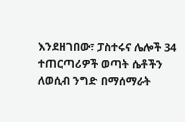እንደዘገበው፣ ፓስተሩና ሌሎች 34 ተጠርጣሪዎች ወጣት ሴቶችን ለወሲብ ንግድ በማሰማራት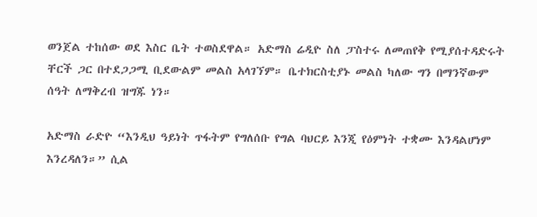ወንጀል ተከሰው ወደ እስር ቤት ተወስደዋል። አድማስ ሬዲዮ ስለ ፓስተሩ ለመጠየቅ የሚያሰተዳድሩት ቸርች ጋር በተደጋጋሚ ቢደውልም መልስ አላገኘም። ቤተክርስቲያኑ መልስ ካለው ግን በማንኛውም ሰዓት ለማቅረብ ዝግጁ ነን።

አድማስ ራድዮ “እንዲህ ዓይነት ጥፋትም የግለሰቡ የግል ባህርይ እንጂ የዕምነት ተቋሙ እንዳልሆነም እንረዳለን።” ሲል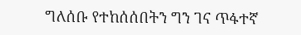ግለሰቡ የተከሰሰበትን ግን ገና ጥፋተኛ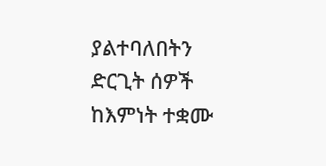ያልተባለበትን ድርጊት ሰዎች ከእምነት ተቋሙ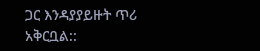ጋር እንዳያያይዙት ጥሪ አቅርቧል::